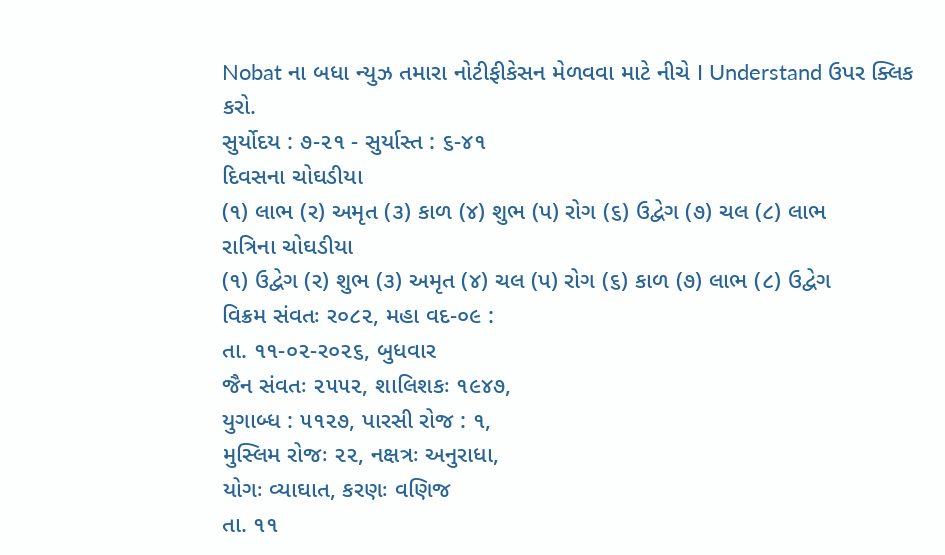Nobat ના બધા ન્યુઝ તમારા નોટીફીકેસન મેળવવા માટે નીચે I Understand ઉપર ક્લિક કરો.
સુર્યોદય : ૭-૨૧ - સુર્યાસ્ત : ૬-૪૧
દિવસના ચોઘડીયા
(૧) લાભ (ર) અમૃત (૩) કાળ (૪) શુભ (પ) રોગ (૬) ઉદ્વેગ (૭) ચલ (૮) લાભ
રાત્રિના ચોઘડીયા
(૧) ઉદ્વેગ (ર) શુભ (૩) અમૃત (૪) ચલ (પ) રોગ (૬) કાળ (૭) લાભ (૮) ઉદ્વેગ
વિક્રમ સંવતઃ ર૦૮૨, મહા વદ-૦૯ :
તા. ૧૧-૦૨-ર૦૨૬, બુધવાર
જૈન સંવતઃ ૨૫૫૨, શાલિશકઃ ૧૯૪૭,
યુગાબ્ધ : ૫૧૨૭, પારસી રોજ : ૧,
મુસ્લિમ રોજઃ ૨૨, નક્ષત્રઃ અનુરાધા,
યોગઃ વ્યાઘાત, કરણઃ વણિજ
તા. ૧૧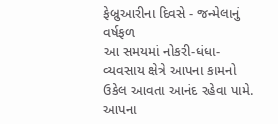ફેબ્રુઆરીના દિવસે - જન્મેલાનું વર્ષફળ
આ સમયમાં નોકરી-ધંધા-વ્યવસાય ક્ષેત્રે આપના કામનો ઉકેલ આવતા આનંદ રહેવા પામે. આપના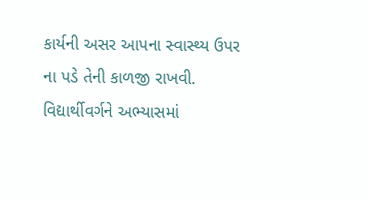કાર્યની અસર આપના સ્વાસ્થ્ય ઉપર ના પડે તેની કાળજી રાખવી. વિદ્યાર્થીવર્ગને અભ્યાસમાં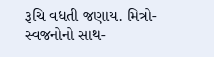રૂચિ વધતી જણાય. મિત્રો-સ્વજનોનો સાથ-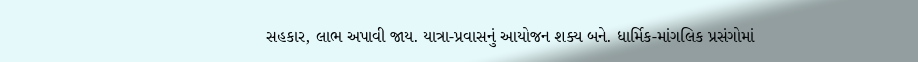સહકાર, લાભ અપાવી જાય. યાત્રા-પ્રવાસનું આયોજન શક્ય બને. ધાર્મિક-માંગલિક પ્રસંગોમાં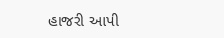હાજરી આપી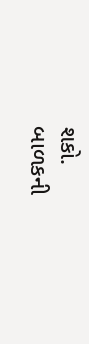શકો.
બાળકની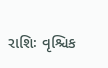રાશિઃ વૃશ્ચિક